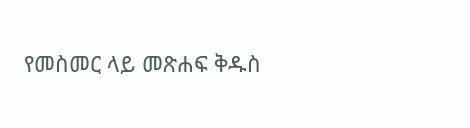የመስመር ላይ መጽሐፍ ቅዱስ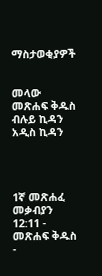ማስታወቂያዎች


መላው መጽሐፍ ቅዱስ ብሉይ ኪዳን አዲስ ኪዳን




1ኛ መጽሐፈ መቃብያን 12:11 - መጽሐፍ ቅዱስ -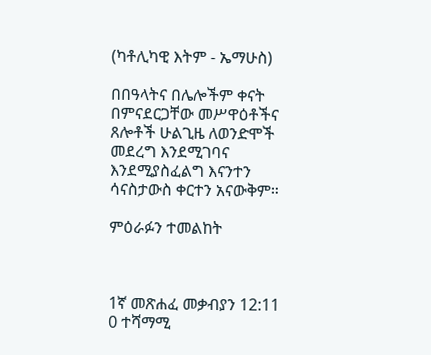(ካቶሊካዊ እትም - ኤማሁስ)

በበዓላትና በሌሎችም ቀናት በምናደርጋቸው መሥዋዕቶችና ጸሎቶች ሁልጊዜ ለወንድሞች መደረግ እንደሚገባና እንደሚያስፈልግ እናንተን ሳናስታውስ ቀርተን አናውቅም።

ምዕራፉን ተመልከት



1ኛ መጽሐፈ መቃብያን 12:11
0 ተሻማሚ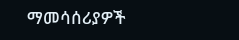ማመሳሰሪያዎች